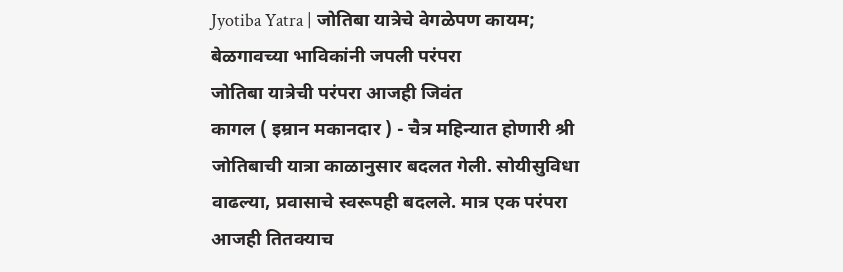Jyotiba Yatra | जोतिबा यात्रेचे वेगळेपण कायम; बेळगावच्या भाविकांनी जपली परंपरा
जोतिबा यात्रेची परंपरा आजही जिवंत
कागल ( इम्रान मकानदार ) - चैत्र महिन्यात होणारी श्री जोतिबाची यात्रा काळानुसार बदलत गेली. सोयीसुविधा वाढल्या, प्रवासाचे स्वरूपही बदलले. मात्र एक परंपरा आजही तितक्याच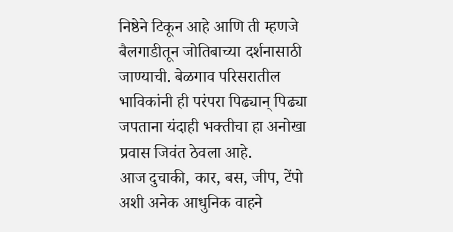निष्ठेने टिकून आहे आणि ती म्हणजे बैलगाडीतून जोतिबाच्या दर्शनासाठी जाण्याची. बेळगाव परिसरातील भाविकांनी ही परंपरा पिढ्यान् पिढ्या जपताना यंदाही भक्तीचा हा अनोखा प्रवास जिवंत ठेवला आहे.
आज दुचाकी, कार, बस, जीप, टेंपो अशी अनेक आधुनिक वाहने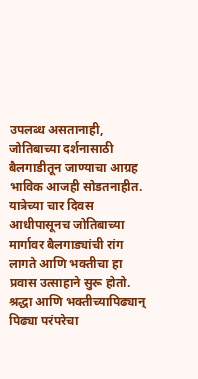उपलब्ध असतानाही, जोतिबाच्या दर्शनासाठी बैलगाडीतून जाण्याचा आग्रह भाविक आजही सोडतनाहीत. यात्रेच्या चार दिवस आधीपासूनच जोतिबाच्या मार्गावर बैलगाड्यांची रांग लागते आणि भक्तीचा हा प्रवास उत्साहाने सुरू होतो. श्रद्धा आणि भक्तीच्यापिढ्यान् पिढ्या परंपरेचा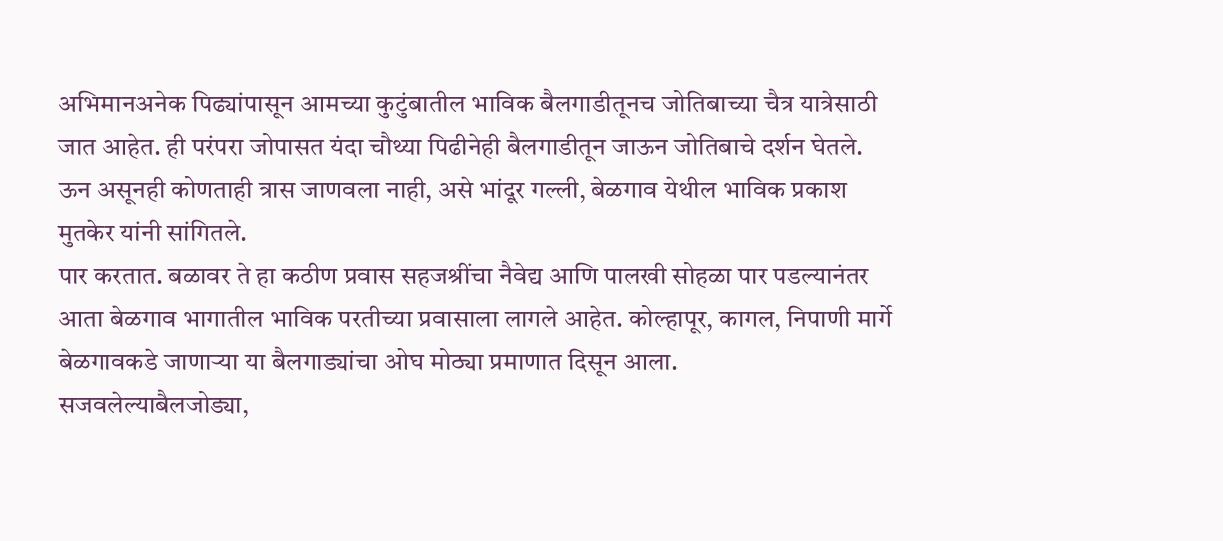अभिमानअनेक पिढ्यांपासून आमच्या कुटुंबातील भाविक बैलगाडीतूनच जोतिबाच्या चैत्र यात्रेसाठी जात आहेत. ही परंपरा जोपासत यंदा चौथ्या पिढीनेही बैलगाडीतून जाऊन जोतिबाचे दर्शन घेतले.
ऊन असूनही कोणताही त्रास जाणवला नाही, असे भांदूर गल्ली, बेळगाव येथील भाविक प्रकाश मुतकेर यांनी सांगितले.
पार करतात. बळावर ते हा कठीण प्रवास सहजश्रींचा नैवेद्य आणि पालखी सोहळा पार पडल्यानंतर आता बेळगाव भागातील भाविक परतीच्या प्रवासाला लागले आहेत. कोल्हापूर, कागल, निपाणी मार्गे बेळगावकडे जाणाऱ्या या बैलगाड्यांचा ओघ मोठ्या प्रमाणात दिसून आला.
सजवलेल्याबैलजोड्या,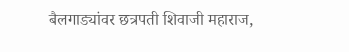बैलगाड्यांवर छत्रपती शिवाजी महाराज,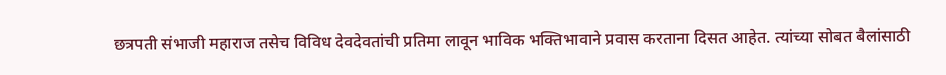छत्रपती संभाजी महाराज तसेच विविध देवदेवतांची प्रतिमा लावून भाविक भक्तिभावाने प्रवास करताना दिसत आहेत. त्यांच्या सोबत बैलांसाठी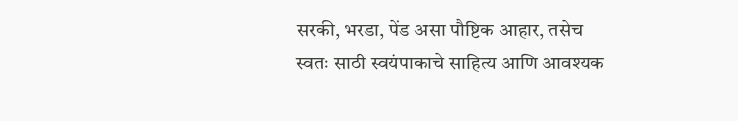सरकी, भरडा, पेंड असा पौष्टिक आहार, तसेच स्वतः साठी स्वयंपाकाचे साहित्य आणि आवश्यक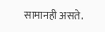सामानही असते.